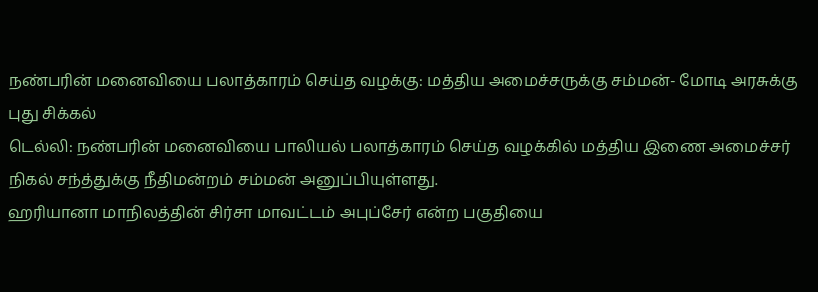நண்பரின் மனைவியை பலாத்காரம் செய்த வழக்கு: மத்திய அமைச்சருக்கு சம்மன்- மோடி அரசுக்கு புது சிக்கல்
டெல்லி: நண்பரின் மனைவியை பாலியல் பலாத்காரம் செய்த வழக்கில் மத்திய இணை அமைச்சர் நிகல் சந்த்துக்கு நீதிமன்றம் சம்மன் அனுப்பியுள்ளது.
ஹரியானா மாநிலத்தின் சிர்சா மாவட்டம் அபுப்சேர் என்ற பகுதியை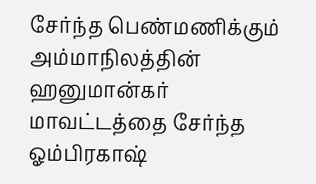சேர்ந்த பெண்மணிக்கும் அம்மாநிலத்தின் ஹனுமான்கர் மாவட்டத்தை சேர்ந்த ஓம்பிரகாஷ்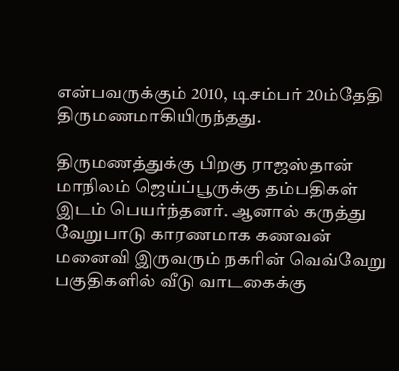என்பவருக்கும் 2010, டிசம்பர் 20ம்தேதி திருமணமாகியிருந்தது.

திருமணத்துக்கு பிறகு ராஜஸ்தான் மாநிலம் ஜெய்ப்பூருக்கு தம்பதிகள் இடம் பெயர்ந்தனர். ஆனால் கருத்து வேறுபாடு காரணமாக கணவன் மனைவி இருவரும் நகரின் வெவ்வேறு பகுதிகளில் வீடு வாடகைக்கு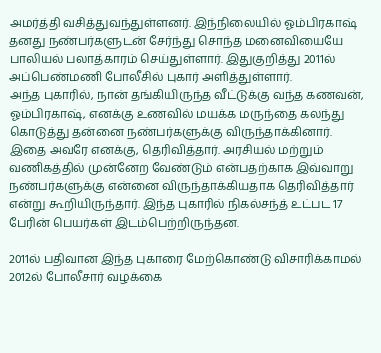அமர்த்தி வசித்துவந்துள்ளனர். இந்நிலையில் ஓம்பிரகாஷ் தனது நண்பர்களுடன் சேர்ந்து சொந்த மனைவியையே பாலியல் பலாத்காரம் செய்துள்ளார். இதுகுறித்து 2011ல் அப்பெண்மணி போலீசில் புகார் அளித்துள்ளார்.
அந்த புகாரில், நான் தங்கியிருந்த வீட்டுக்கு வந்த கணவன், ஓம்பிரகாஷ், எனக்கு உணவில் மயக்க மருந்தை கலந்து கொடுத்து தன்னை நண்பர்களுக்கு விருந்தாக்கினார். இதை அவரே எனக்கு, தெரிவித்தார். அரசியல் மற்றும் வணிகத்தில் முன்னேற வேண்டும் என்பதற்காக இவ்வாறு நண்பர்களுக்கு என்னை விருந்தாக்கியதாக தெரிவித்தார் என்று கூறியிருந்தார். இந்த புகாரில் நிகல்சந்த் உட்பட 17 பேரின் பெயர்கள் இடம்பெற்றிருந்தன.

2011ல் பதிவான இந்த புகாரை மேற்கொண்டு விசாரிக்காமல் 2012ல் போலீசார் வழக்கை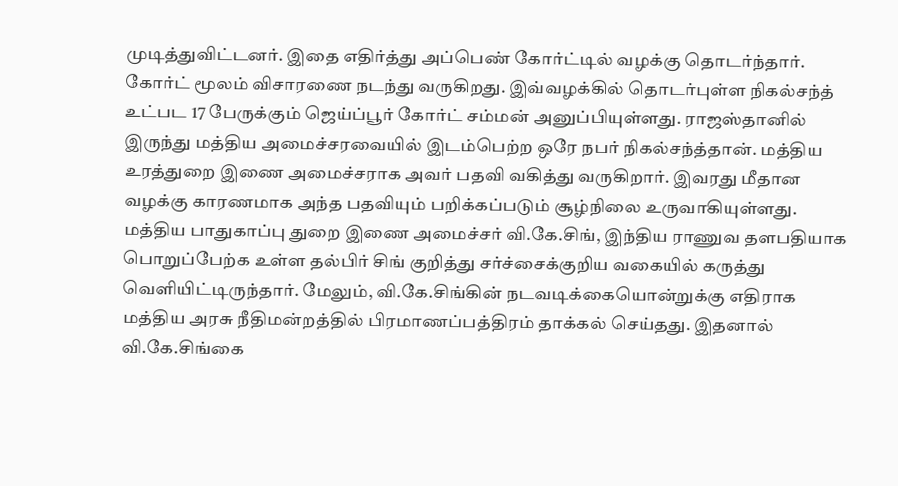முடித்துவிட்டனர். இதை எதிர்த்து அப்பெண் கோர்ட்டில் வழக்கு தொடர்ந்தார். கோர்ட் மூலம் விசாரணை நடந்து வருகிறது. இவ்வழக்கில் தொடர்புள்ள நிகல்சந்த் உட்பட 17 பேருக்கும் ஜெய்ப்பூர் கோர்ட் சம்மன் அனுப்பியுள்ளது. ராஜஸ்தானில் இருந்து மத்திய அமைச்சரவையில் இடம்பெற்ற ஒரே நபர் நிகல்சந்த்தான். மத்திய உரத்துறை இணை அமைச்சராக அவர் பதவி வகித்து வருகிறார். இவரது மீதான வழக்கு காரணமாக அந்த பதவியும் பறிக்கப்படும் சூழ்நிலை உருவாகியுள்ளது.
மத்திய பாதுகாப்பு துறை இணை அமைச்சர் வி.கே.சிங், இந்திய ராணுவ தளபதியாக பொறுப்பேற்க உள்ள தல்பிர் சிங் குறித்து சர்ச்சைக்குறிய வகையில் கருத்து வெளியிட்டிருந்தார். மேலும், வி.கே.சிங்கின் நடவடிக்கையொன்றுக்கு எதிராக மத்திய அரசு நீதிமன்றத்தில் பிரமாணப்பத்திரம் தாக்கல் செய்தது. இதனால் வி.கே.சிங்கை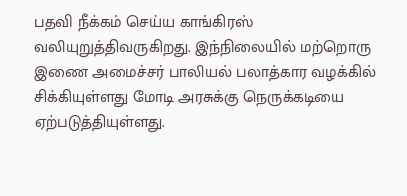பதவி நீக்கம் செய்ய காங்கிரஸ் வலியுறுத்திவருகிறது. இந்நிலையில் மற்றொரு இணை அமைச்சர் பாலியல் பலாத்கார வழக்கில் சிக்கியுள்ளது மோடி அரசுக்கு நெருக்கடியை ஏற்படுத்தியுள்ளது.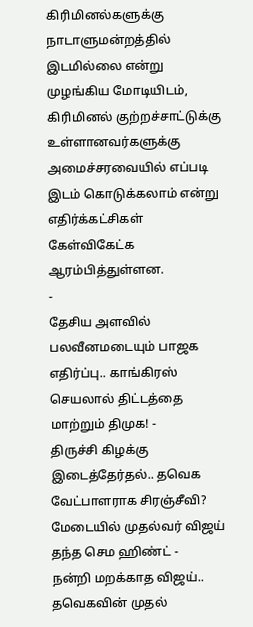கிரிமினல்களுக்கு நாடாளுமன்றத்தில் இடமில்லை என்று முழங்கிய மோடியிடம், கிரிமினல் குற்றச்சாட்டுக்கு உள்ளானவர்களுக்கு அமைச்சரவையில் எப்படி இடம் கொடுக்கலாம் என்று எதிர்க்கட்சிகள் கேள்விகேட்க ஆரம்பித்துள்ளன.
-
தேசிய அளவில் பலவீனமடையும் பாஜக எதிர்ப்பு.. காங்கிரஸ் செயலால் திட்டத்தை மாற்றும் திமுக! -
திருச்சி கிழக்கு இடைத்தேர்தல்.. தவெக வேட்பாளராக சிரஞ்சீவி? மேடையில் முதல்வர் விஜய் தந்த செம ஹிண்ட் -
நன்றி மறக்காத விஜய்.. தவெகவின் முதல்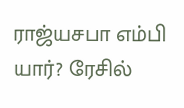ராஜ்யசபா எம்பி யார்? ரேசில்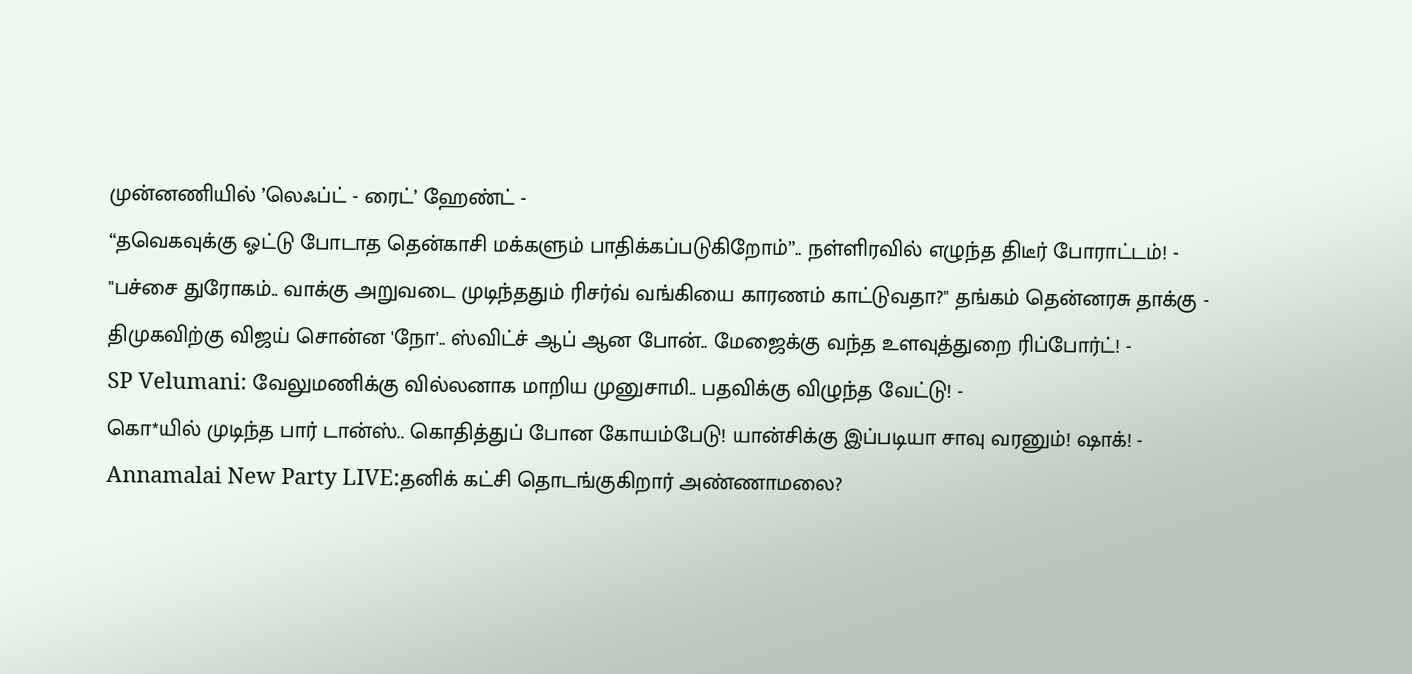முன்னணியில் ’லெஃப்ட் - ரைட்’ ஹேண்ட் -
“தவெகவுக்கு ஓட்டு போடாத தென்காசி மக்களும் பாதிக்கப்படுகிறோம்”.. நள்ளிரவில் எழுந்த திடீர் போராட்டம்! -
"பச்சை துரோகம்.. வாக்கு அறுவடை முடிந்ததும் ரிசர்வ் வங்கியை காரணம் காட்டுவதா?" தங்கம் தென்னரசு தாக்கு -
திமுகவிற்கு விஜய் சொன்ன 'நோ'.. ஸ்விட்ச் ஆப் ஆன போன்.. மேஜைக்கு வந்த உளவுத்துறை ரிப்போர்ட்! -
SP Velumani: வேலுமணிக்கு வில்லனாக மாறிய முனுசாமி.. பதவிக்கு விழுந்த வேட்டு! -
கொ*யில் முடிந்த பார் டான்ஸ்.. கொதித்துப் போன கோயம்பேடு! யான்சிக்கு இப்படியா சாவு வரனும்! ஷாக்! -
Annamalai New Party LIVE:தனிக் கட்சி தொடங்குகிறார் அண்ணாமலை?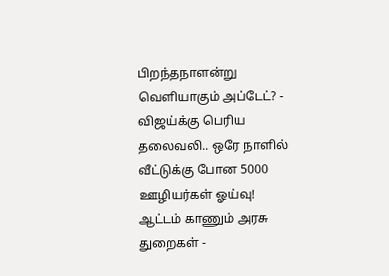பிறந்தநாளன்று வெளியாகும் அப்டேட்? -
விஜய்க்கு பெரிய தலைவலி.. ஒரே நாளில் வீட்டுக்கு போன 5000 ஊழியர்கள் ஓய்வு! ஆட்டம் காணும் அரசு துறைகள் -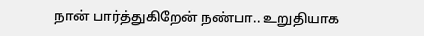நான் பார்த்துகிறேன் நண்பா.. உறுதியாக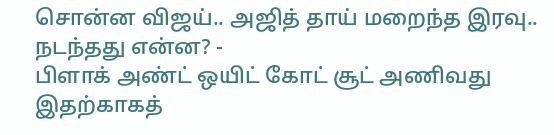சொன்ன விஜய்.. அஜித் தாய் மறைந்த இரவு.. நடந்தது என்ன? -
பிளாக் அண்ட் ஒயிட் கோட் சூட் அணிவது இதற்காகத்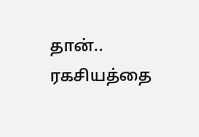தான்.. ரகசியத்தை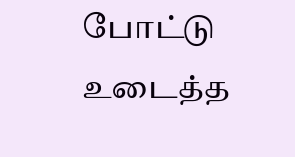போட்டு உடைத்த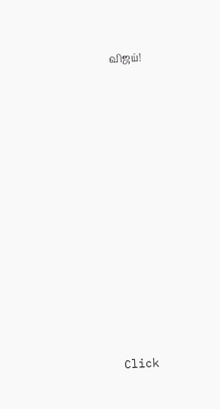விஜய்!












Click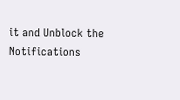it and Unblock the Notifications